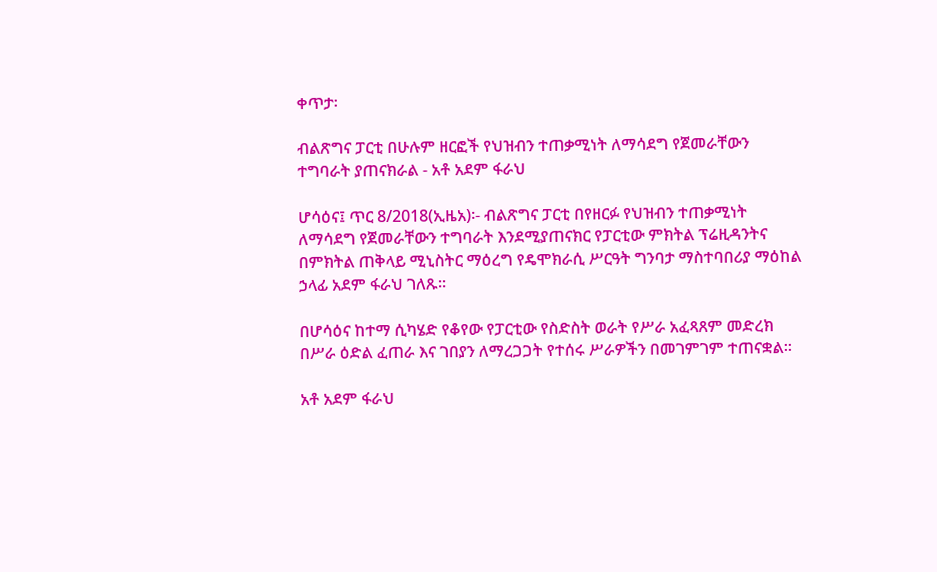ቀጥታ፡

ብልጽግና ፓርቲ በሁሉም ዘርፎች የህዝብን ተጠቃሚነት ለማሳደግ የጀመራቸውን ተግባራት ያጠናክራል - አቶ አደም ፋራህ

ሆሳዕና፤ ጥር 8/2018(ኢዜአ)፡- ብልጽግና ፓርቲ በየዘርፉ የህዝብን ተጠቃሚነት ለማሳደግ የጀመራቸውን ተግባራት እንደሚያጠናክር የፓርቲው ምክትል ፕሬዚዳንትና በምክትል ጠቅላይ ሚኒስትር ማዕረግ የዴሞክራሲ ሥርዓት ግንባታ ማስተባበሪያ ማዕከል ኃላፊ አደም ፋራህ ገለጹ።

በሆሳዕና ከተማ ሲካሄድ የቆየው የፓርቲው የስድስት ወራት የሥራ አፈጻጸም መድረክ በሥራ ዕድል ፈጠራ እና ገበያን ለማረጋጋት የተሰሩ ሥራዎችን በመገምገም ተጠናቋል፡፡

አቶ አደም ፋራህ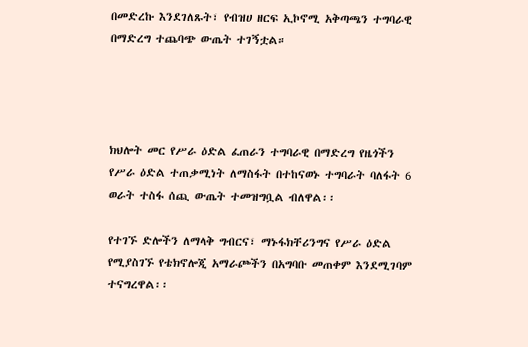በመድረኩ እንደገለጹት፣ የብዝሀ ዘርፍ ኢኮኖሚ አቅጣጫን ተግባራዊ በማድረግ ተጨባጭ ውጤት ተገኝቷል።




ክህሎት መር የሥራ ዕድል ፈጠራን ተግባራዊ በማድረግ የዜጎችን የሥራ ዕድል ተጠቃሚነት ለማስፋት በተከናወኑ ተግባራት ባለፋት 6 ወራት ተስፋ ሰጪ ውጤት ተመዝግቧል ብለዋል፡፡

የተገኙ ድሎችን ለማላቅ ግብርና፣ ማኑፋክቸሪንግና የሥራ ዕድል የሚያስገኙ የቴክኖሎጂ አማራጮችን በአግባቡ መጠቀም እንደሚገባም ተናግረዋል፡፡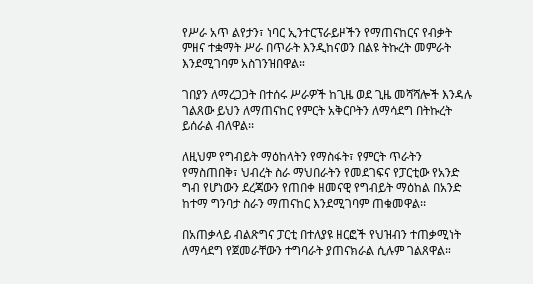የሥራ አጥ ልየታን፣ ነባር ኢንተርፕራይዞችን የማጠናከርና የብቃት ምዘና ተቋማት ሥራ በጥራት እንዲከናወን በልዩ ትኩረት መምራት እንደሚገባም አስገንዝበዋል።

ገበያን ለማረጋጋት በተሰሩ ሥራዎች ከጊዜ ወደ ጊዜ መሻሻሎች እንዳሉ ገልጸው ይህን ለማጠናከር የምርት አቅርቦትን ለማሳደግ በትኩረት ይሰራል ብለዋል፡፡

ለዚህም የግብይት ማዕከላትን የማስፋት፣ የምርት ጥራትን የማስጠበቅ፣ ህብረት ስራ ማህበራትን የመደገፍና የፓርቲው የአንድ ግብ የሆነውን ደረጃውን የጠበቀ ዘመናዊ የግብይት ማዕከል በአንድ ከተማ ግንባታ ስራን ማጠናከር እንደሚገባም ጠቁመዋል፡፡

በአጠቃላይ ብልጽግና ፓርቲ በተለያዩ ዘርፎች የህዝብን ተጠቃሚነት ለማሳደግ የጀመራቸውን ተግባራት ያጠናክራል ሲሉም ገልጸዋል።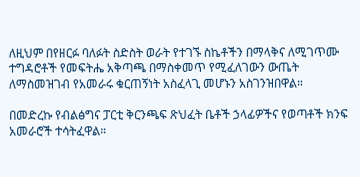ለዚህም በየዘርፉ ባለፉት ስድስት ወራት የተገኙ ስኬቶችን በማላቅና ለሚገጥሙ ተግዳሮቶች የመፍትሔ አቅጣጫ በማስቀመጥ የሚፈለገውን ውጤት ለማስመዝገብ የአመራሩ ቁርጠኝነት አስፈላጊ መሆኑን አስገንዝበዋል።

በመድረኩ የብልፅግና ፓርቲ ቅርንጫፍ ጽህፈት ቤቶች ኃላፊዎችና የወጣቶች ክንፍ አመራሮች ተሳትፈዋል።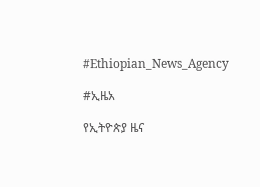#Ethiopian_News_Agency

#ኢዜአ

የኢትዮጵያ ዜና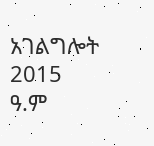አገልግሎት
2015
ዓ.ም